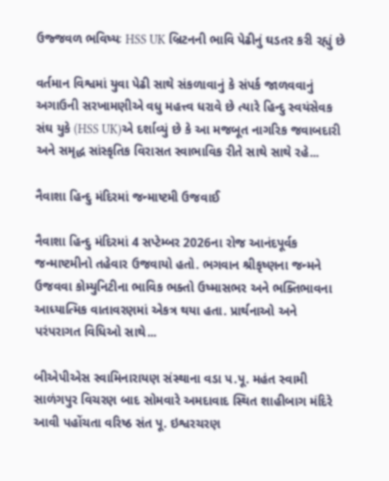ઉજ્જવળ ભવિષ્યઃ HSS UK બ્રિટનની ભાવિ પેઢીનું ઘડતર કરી રહ્યું છે

વર્તમાન વિશ્વમાં યુવા પેઢી સાથે સંકળાવાનું કે સંપર્ક જાળવવાનું અગાઉની સરખામણીએ વધુ મહત્ત્વ ધરાવે છે ત્યારે હિન્દુ સ્વયંસેવક સંઘ યુકે (HSS UK)એ દર્શાવ્યું છે કે આ મજબૂત નાગરિક જવાબદારી અને સમૃદ્ધ સાંસ્કૃતિક વિરાસત સ્વાભાવિક રીતે સાથે સાથે રહે...

નૈવાશા હિન્દુ મંદિરમાં જન્માષ્ટમી ઉજવાઈ

નૈવાશા હિન્દુ મંદિરમાં 4 સપ્ટેમ્બર 2026ના રોજ આનંદપૂર્વક જન્માષ્ટમીનો તહેવાર ઉજવાયો હતો. ભગવાન શ્રીકૃષ્ણના જન્મને ઉજવવા કોમ્યુનિટીના ભાવિક ભક્તો ઉષ્માસભર અને ભક્તિભાવના આધ્યાત્મિક વાતાવરણમાં એકત્ર થયા હતા. પ્રાર્થનાઓ અને પરંપરાગત વિધિઓ સાથે...

બીએપીએસ સ્વામિનારાયણ સંસ્થાના વડા પ.પૂ. મહંત સ્વામી સાળંગપુર વિચરણ બાદ સોમવારે અમદાવાદ સ્થિત શાહીબાગ મંદિરે આવી પહોંચતા વરિષ્ઠ સંત પૂ. ઇશ્વરચરણ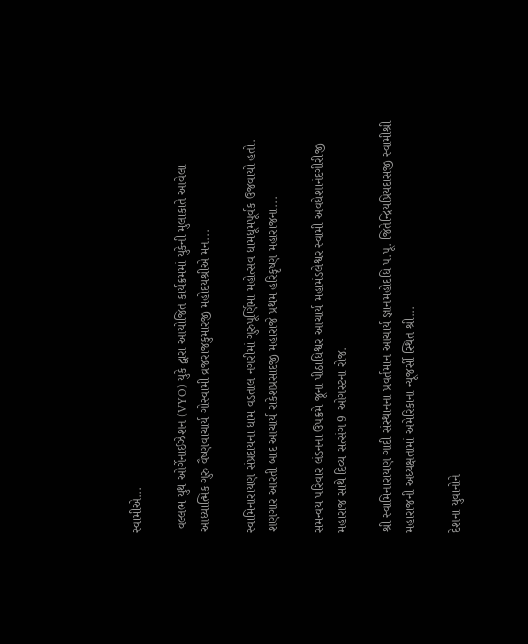સ્વામીએ...

 વલ્લભ યુથ ઓર્ગેનાઈઝેશન (VYO) યુકે દ્વારા આયોજિત કાર્યક્રમમાં યુકેની મુલાકાતે આવેલા આધ્યાત્મિક ગુરુ વૈષ્ણવાચાર્ય ગોસ્વામી વ્રજરાજકુમારજી મહોદયશ્રીએ મન...

સ્વામિનારાયણ સંપ્રદાયના ધામ વડતાલ નગરીમાં ગુરુપૂર્ણિમા મહોત્સવ ધામધૂમપૂર્વક ઉજવાયો હતો. શણગાર આરતી બાદ આચાર્ય રાકેશપ્રસાદજી મહારાજે પ્રથમ હરિકૃષ્ણ મહારાજના...

સમન્વય પરિવાર લંડનના ઉપક્રમે જૂના પીઠાધિશ્વર આચાર્ય મહામંડલેશ્વર સ્વામી અવધેશાનંદગીરીજી મહારાજ સાથે દિવ્ય સત્સંગ 9 ઓગસ્ટના રોજ.

શ્રી સ્વામિનારાયણ ગાદી સંસ્થાનના પ્રવર્તમાન આચાર્ય જ્ઞાનમહોદધિ પ.પૂ. જિતેન્દ્રિયપ્રિયદાસજી સ્વામીશ્રી મહારાજની અધ્યક્ષતામાં અમેરિકાના ન્યૂજર્સી સ્થિત શ્રી...

દેશના યુવાનોને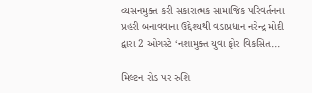વ્યસનમુક્ત કરી સકારાત્મક સામાજિક પરિવર્તનના પ્રહરી બનાવવાના ઉદ્દેશ્યથી વડાપ્રધાન નરેન્દ્ર મોદી દ્વારા 2 ઓગસ્ટે ‘નશામુક્ત યુવા ફોર વિકસિત...

મિલ્ટન રોડ પર રુશિ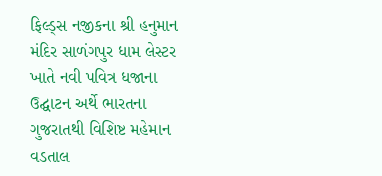ફિલ્ડ્સ નજીકના શ્રી હનુમાન મંદિર સાળંગપુર ધામ લેસ્ટર ખાતે નવી પવિત્ર ધજાના ઉદ્ઘાટન અર્થે ભારતના ગુજરાતથી વિશિષ્ટ મહેમાન વડતાલ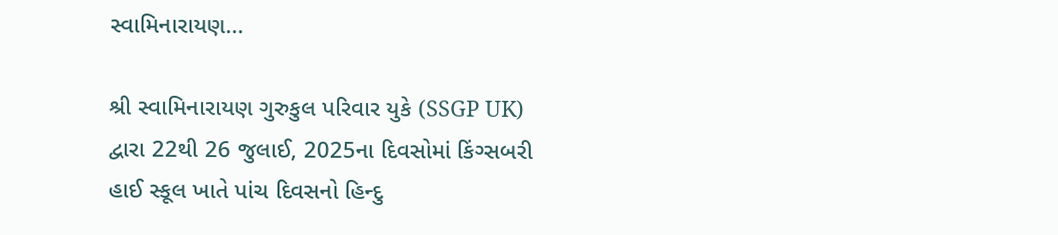સ્વામિનારાયણ...

શ્રી સ્વામિનારાયણ ગુરુકુલ પરિવાર યુકે (SSGP UK) દ્વારા 22થી 26 જુલાઈ, 2025ના દિવસોમાં કિંગ્સબરી હાઈ સ્કૂલ ખાતે પાંચ દિવસનો હિન્દુ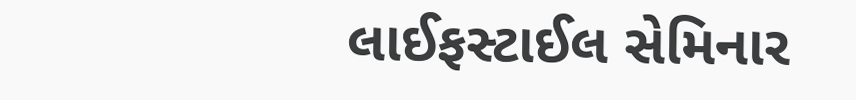લાઈફસ્ટાઈલ સેમિનાર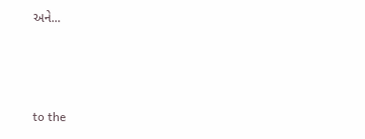અને...



to the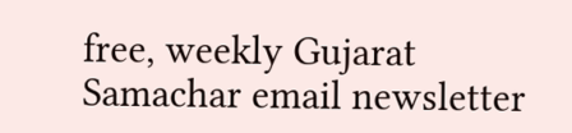free, weekly Gujarat Samachar email newsletter